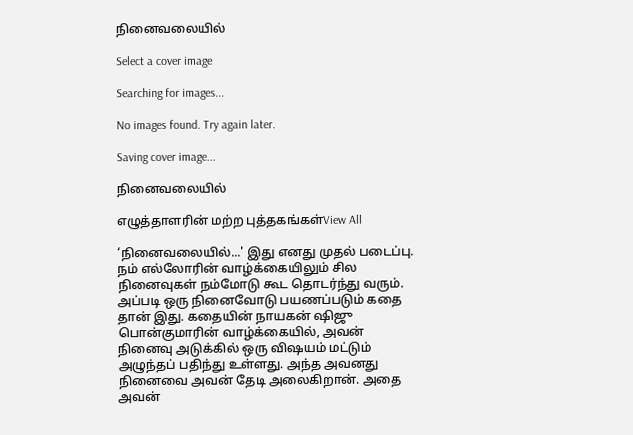நினைவலையில்

Select a cover image

Searching for images...

No images found. Try again later.

Saving cover image...

நினைவலையில்

எழுத்தாளரின் மற்ற புத்தகங்கள்View All

‘நினைவலையில்...' இது எனது முதல் படைப்பு. நம் எல்லோரின் வாழ்க்கையிலும் சில நினைவுகள் நம்மோடு கூட தொடர்ந்து வரும். அப்படி ஒரு நினைவோடு பயணப்படும் கதை தான் இது. கதையின் நாயகன் ஷிஜு பொன்குமாரின் வாழ்க்கையில், அவன் நினைவு அடுக்கில் ஒரு விஷயம் மட்டும் அழுந்தப் பதிந்து உள்ளது. அந்த அவனது நினைவை அவன் தேடி அலைகிறான். அதை அவன்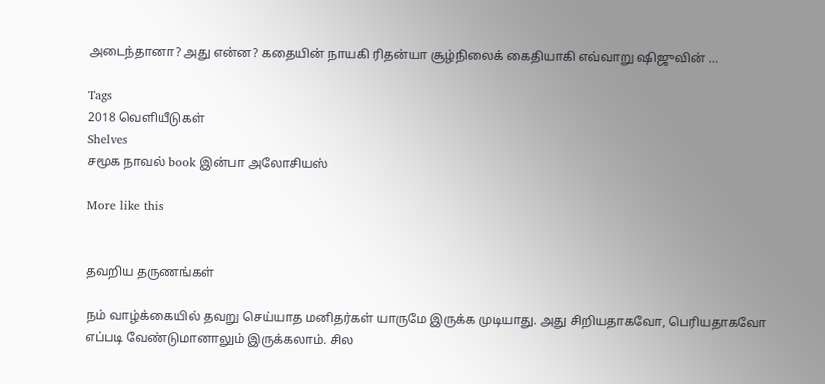அடைந்தானா? அது என்ன? கதையின் நாயகி ரிதன்யா சூழ்நிலைக் கைதியாகி எவ்வாறு ஷிஜுவின் …

Tags
2018 வெளியீடுகள்
Shelves
சமூக நாவல் book இன்பா அலோசியஸ்

More like this


தவறிய தருணங்கள்

நம் வாழ்க்கையில் தவறு செய்யாத மனிதர்கள் யாருமே இருக்க முடியாது. அது சிறியதாகவோ, பெரியதாகவோ எப்படி வேண்டுமானாலும் இருக்கலாம். சில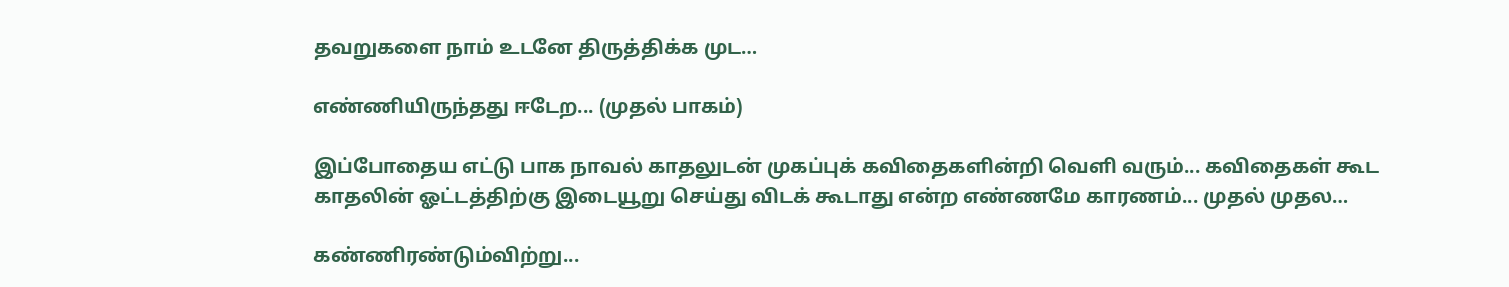தவறுகளை நாம் உடனே திருத்திக்க முட…

எண்ணியிருந்தது ஈடேற... (முதல் பாகம்)

இப்போதைய எட்டு பாக நாவல் காதலுடன் முகப்புக் கவிதைகளின்றி வெளி வரும்... கவிதைகள் கூட காதலின் ஓட்டத்திற்கு இடையூறு செய்து விடக் கூடாது என்ற எண்ணமே காரணம்... முதல் முதல…

கண்ணிரண்டும்விற்று...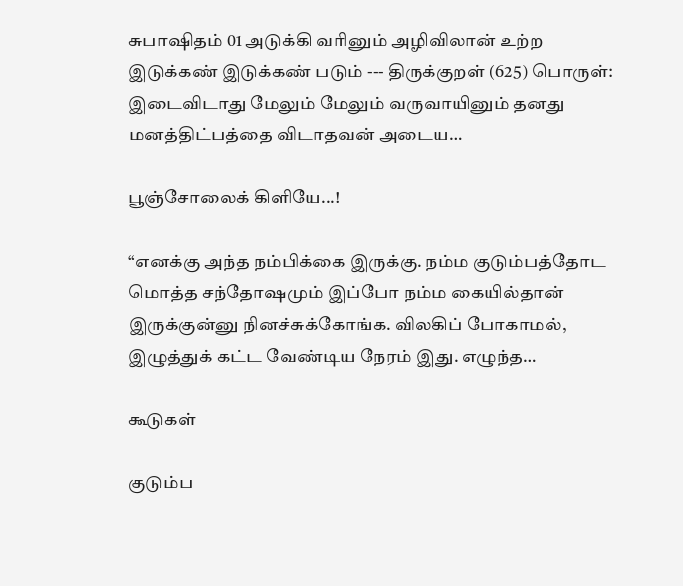சுபாஷிதம் 01 அடுக்கி வரினும் அழிவிலான் உற்ற இடுக்கண் இடுக்கண் படும் --- திருக்குறள் (625) பொருள்: இடைவிடாது மேலும் மேலும் வருவாயினும் தனது மனத்திட்பத்தை விடாதவன் அடைய…

பூஞ்சோலைக் கிளியே...!

“எனக்கு அந்த நம்பிக்கை இருக்கு. நம்ம குடும்பத்தோட மொத்த சந்தோஷமும் இப்போ நம்ம கையில்தான் இருக்குன்னு நினச்சுக்கோங்க. விலகிப் போகாமல், இழுத்துக் கட்ட வேண்டிய நேரம் இது. எழுந்த…

கூடுகள்

குடும்ப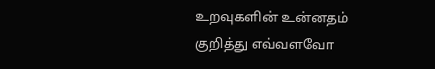உறவுகளின் உன்னதம் குறித்து எவ்வளவோ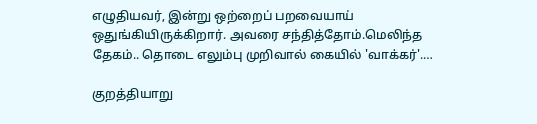எழுதியவர், இன்று ஒற்றைப் பறவையாய் ஒதுங்கியிருக்கிறார். அவரை சந்தித்தோம்.மெலிந்த தேகம்.. தொடை எலும்பு முறிவால் கையில் 'வாக்கர்'.…

குறத்தியாறு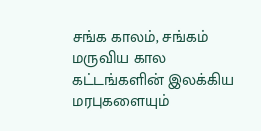சங்க காலம், சங்கம் மருவிய கால கட்டங்களின் இலக்கிய மரபுகளையும்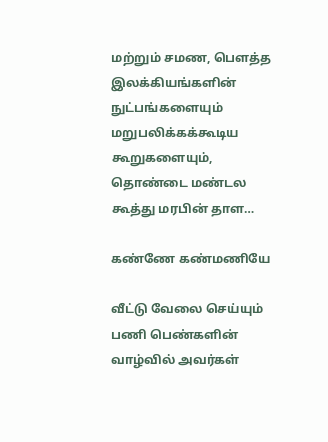மற்றும் சமண, பௌத்த இலக்கியங்களின் நுட்பங்களையும் மறுபலிக்கக்கூடிய கூறுகளையும், தொண்டை மண்டல கூத்து மரபின் தாள…

கண்ணே கண்மணியே

வீட்டு வேலை செய்யும் பணி பெண்களின் வாழ்வில் அவர்கள்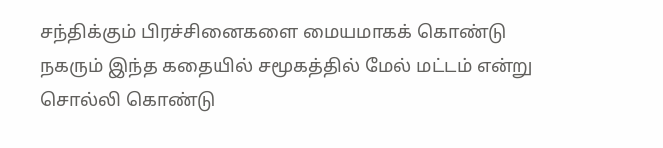சந்திக்கும் பிரச்சினைகளை மையமாகக் கொண்டு நகரும் இந்த கதையில் சமூகத்தில் மேல் மட்டம் என்று சொல்லி கொண்டு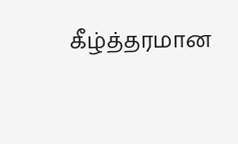கீழ்த்தரமான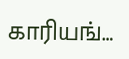காரியங்…